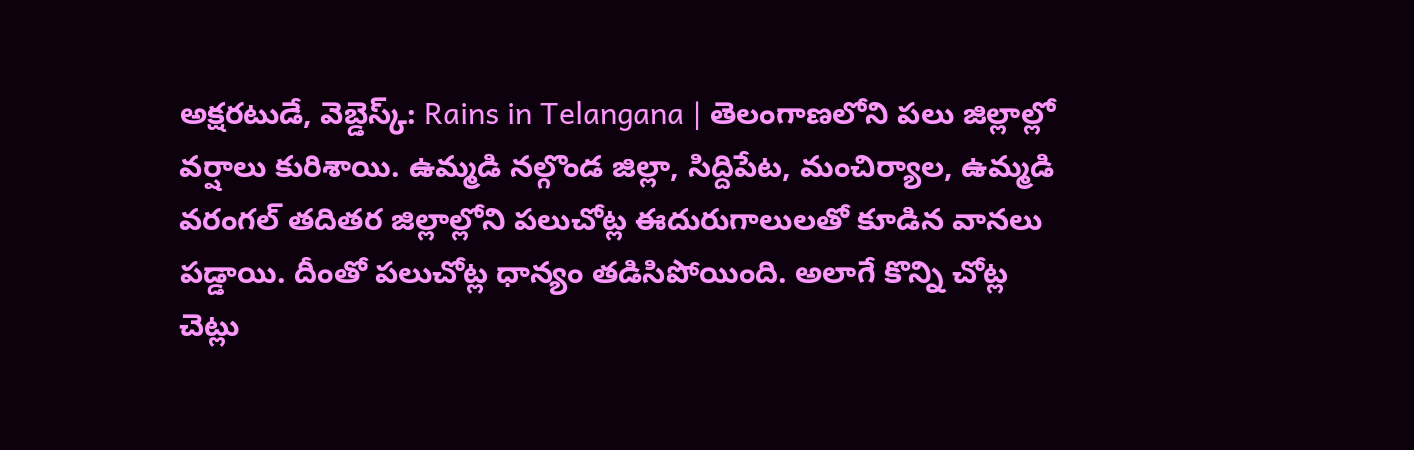అక్షరటుడే, వెబ్డెస్క్: Rains in Telangana | తెలంగాణలోని పలు జిల్లాల్లో వర్షాలు కురిశాయి. ఉమ్మడి నల్గొండ జిల్లా, సిద్దిపేట, మంచిర్యాల, ఉమ్మడి వరంగల్ తదితర జిల్లాల్లోని పలుచోట్ల ఈదురుగాలులతో కూడిన వానలు పడ్డాయి. దీంతో పలుచోట్ల ధాన్యం తడిసిపోయింది. అలాగే కొన్ని చోట్ల చెట్లు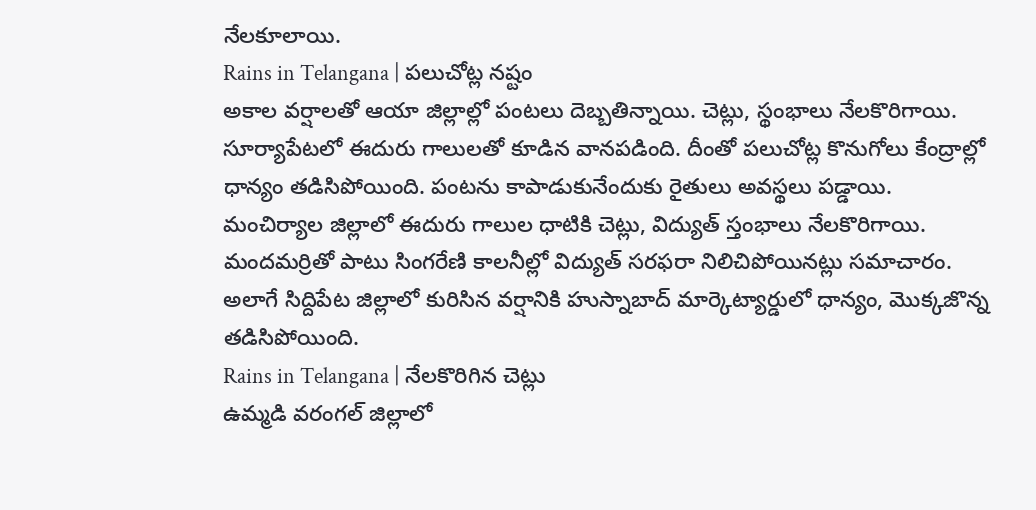నేలకూలాయి.
Rains in Telangana | పలుచోట్ల నష్టం
అకాల వర్షాలతో ఆయా జిల్లాల్లో పంటలు దెబ్బతిన్నాయి. చెట్లు, స్థంభాలు నేలకొరిగాయి. సూర్యాపేటలో ఈదురు గాలులతో కూడిన వానపడింది. దీంతో పలుచోట్ల కొనుగోలు కేంద్రాల్లో ధాన్యం తడిసిపోయింది. పంటను కాపాడుకునేందుకు రైతులు అవస్థలు పడ్డాయి. మంచిర్యాల జిల్లాలో ఈదురు గాలుల ధాటికి చెట్లు, విద్యుత్ స్తంభాలు నేలకొరిగాయి. మందమర్రితో పాటు సింగరేణి కాలనీల్లో విద్యుత్ సరఫరా నిలిచిపోయినట్లు సమాచారం. అలాగే సిద్దిపేట జిల్లాలో కురిసిన వర్షానికి హుస్నాబాద్ మార్కెట్యార్డులో ధాన్యం, మొక్కజొన్న తడిసిపోయింది.
Rains in Telangana | నేలకొరిగిన చెట్లు
ఉమ్మడి వరంగల్ జిల్లాలో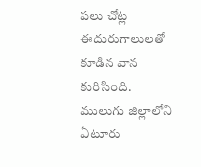పలు చోట్ల ఈదురుగాలులతో కూడిన వాన కురిసింది. ములుగు జిల్లాలోని ఏటూరు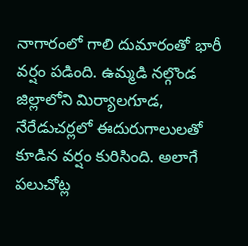నాగారంలో గాలి దుమారంతో భారీ వర్షం పడింది. ఉమ్మడి నల్గొండ జిల్లాలోని మిర్యాలగూడ, నేరేడుచర్లలో ఈదురుగాలులతో కూడిన వర్షం కురిసింది. అలాగే పలుచోట్ల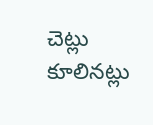చెట్లు కూలినట్లు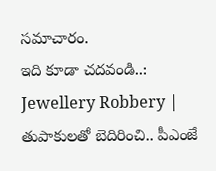సమాచారం.
ఇది కూడా చదవండి..: Jewellery Robbery | తుపాకులతో బెదిరించి.. పీఎంజే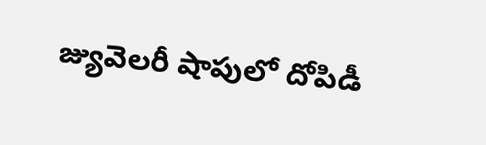జ్యువెలరీ షాపులో దోపిడీ